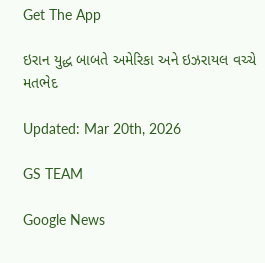Get The App

ઇરાન યુદ્ધ બાબતે અમેરિકા અને ઇઝરાયલ વચ્ચે મતભેદ

Updated: Mar 20th, 2026

GS TEAM

Google News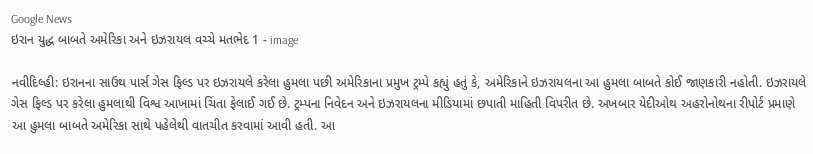Google News
ઇરાન યુદ્ધ બાબતે અમેરિકા અને ઇઝરાયલ વચ્ચે મતભેદ 1 - image

નવીદિલ્હી: ઇરાનના સાઉથ પાર્સ ગેસ ફિલ્ડ પર ઇઝરાયલે કરેલા હુમલા પછી અમેરિકાના પ્રમુખ ટ્રમ્પે કહ્યું હતું કે, અમેરિકાને ઇઝરાયલના આ હુમલા બાબતે કોઈ જાણકારી નહોતી. ઇઝરાયલે ગેસ ફિલ્ડ પર કરેલા હુમલાથી વિશ્વ આખામાં ચિંતા ફેલાઈ ગઈ છે. ટ્રમ્પના નિવેદન અને ઇઝરાયલના મીડિયામાં છપાતી માહિતી વિપરીત છે. અખબાર યેદીઓથ અહરોનોથના રીપોર્ટ પ્રમાણે આ હુમલા બાબતે અમેરિકા સાથે પહેલેથી વાતચીત કરવામાં આવી હતી. આ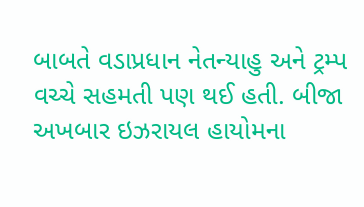બાબતે વડાપ્રધાન નેતન્યાહુ અને ટ્રમ્પ વચ્ચે સહમતી પણ થઈ હતી. બીજા અખબાર ઇઝરાયલ હાયોમના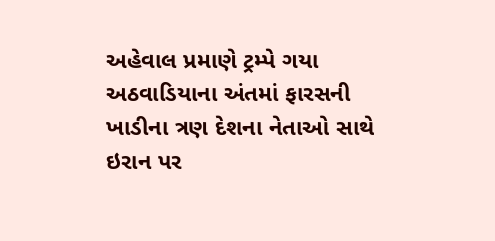અહેવાલ પ્રમાણે ટ્રમ્પે ગયા અઠવાડિયાના અંતમાં ફારસની ખાડીના ત્રણ દેશના નેતાઓ સાથે ઇરાન પર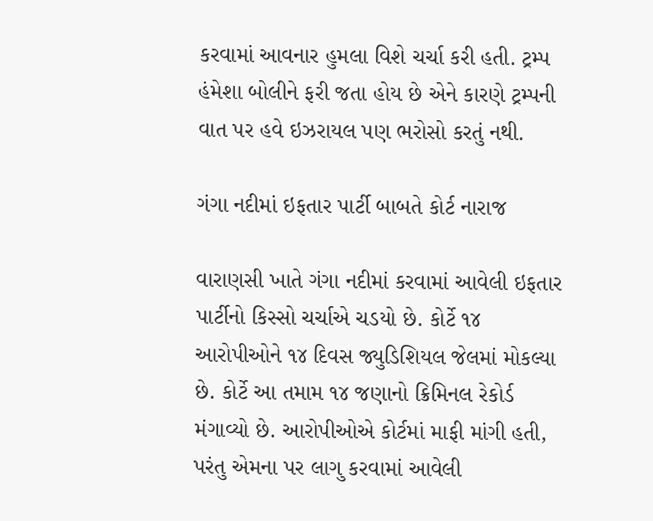કરવામાં આવનાર હુમલા વિશે ચર્ચા કરી હતી. ટ્રમ્પ હંમેશા બોલીને ફરી જતા હોય છે એને કારણે ટ્રમ્પની વાત પર હવે ઇઝરાયલ પણ ભરોસો કરતું નથી.

ગંગા નદીમાં ઇફતાર પાર્ટી બાબતે કોર્ટ નારાજ

વારાણસી ખાતે ગંગા નદીમાં કરવામાં આવેલી ઇફતાર પાર્ટીનો કિસ્સો ચર્ચાએ ચડયો છે. કોર્ટે ૧૪ આરોપીઓને ૧૪ દિવસ જ્યુડિશિયલ જેલમાં મોકલ્યા છે. કોર્ટે આ તમામ ૧૪ જણાનો ક્રિમિનલ રેકોર્ડ મંગાવ્યો છે. આરોપીઓએ કોર્ટમાં માફી માંગી હતી, પરંતુ એમના પર લાગુ કરવામાં આવેલી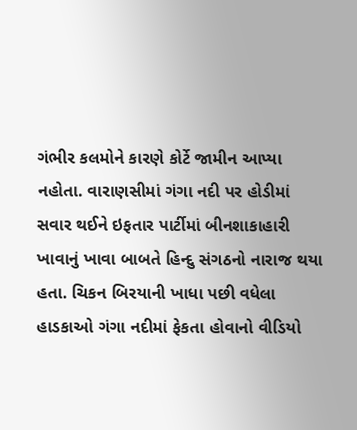ગંભીર કલમોને કારણે કોર્ટે જામીન આપ્યા નહોતા. વારાણસીમાં ગંગા નદી પર હોડીમાં સવાર થઈને ઇફતાર પાર્ટીમાં બીનશાકાહારી ખાવાનું ખાવા બાબતે હિન્દુ સંગઠનો નારાજ થયા હતા. ચિકન બિરયાની ખાધા પછી વધેલા હાડકાઓ ગંગા નદીમાં ફેકતા હોવાનો વીડિયો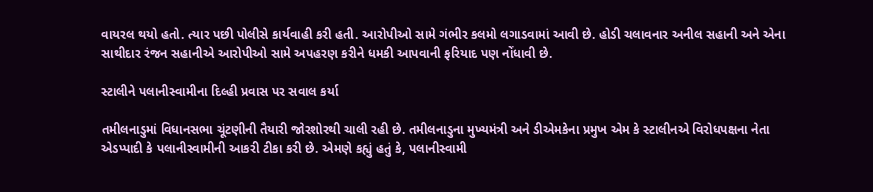વાયરલ થયો હતો. ત્યાર પછી પોલીસે કાર્યવાહી કરી હતી. આરોપીઓ સામે ગંભીર કલમો લગાડવામાં આવી છે. હોડી ચલાવનાર અનીલ સહાની અને એના સાથીદાર રંજન સહાનીએ આરોપીઓ સામે અપહરણ કરીને ધમકી આપવાની ફરિયાદ પણ નોંધાવી છે.

સ્ટાલીને પલાનીસ્વામીના દિલ્હી પ્રવાસ પર સવાલ કર્યા

તમીલનાડુમાં વિધાનસભા ચૂંટણીની તૈયારી જોરશોરથી ચાલી રહી છે. તમીલનાડુના મુખ્યમંત્રી અને ડીએમકેના પ્રમુખ એમ કે સ્ટાલીનએ વિરોધપક્ષના નેતા એડપ્પાદી કે પલાનીસ્વામીની આકરી ટીકા કરી છે. એમણે કહ્યું હતું કે, પલાનીસ્વામી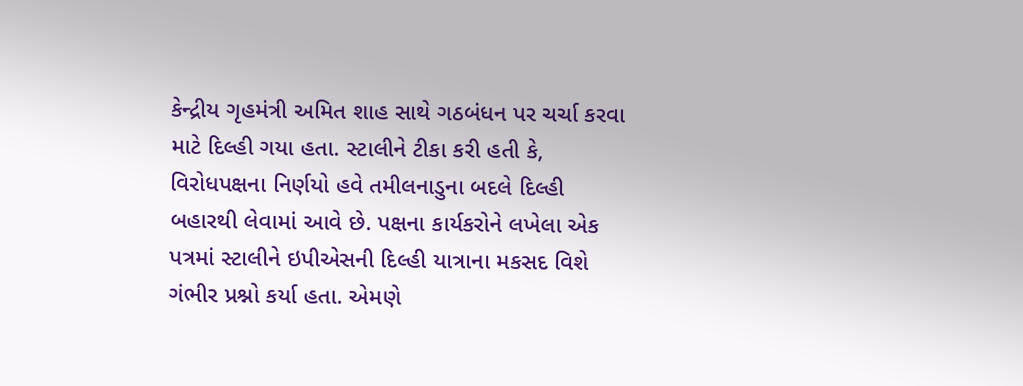કેન્દ્રીય ગૃહમંત્રી અમિત શાહ સાથે ગઠબંધન પર ચર્ચા કરવા માટે દિલ્હી ગયા હતા. સ્ટાલીને ટીકા કરી હતી કે, વિરોધપક્ષના નિર્ણયો હવે તમીલનાડુના બદલે દિલ્હી બહારથી લેવામાં આવે છે. પક્ષના કાર્યકરોને લખેલા એક પત્રમાં સ્ટાલીને ઇપીએસની દિલ્હી યાત્રાના મકસદ વિશે ગંભીર પ્રશ્નો કર્યા હતા. એમણે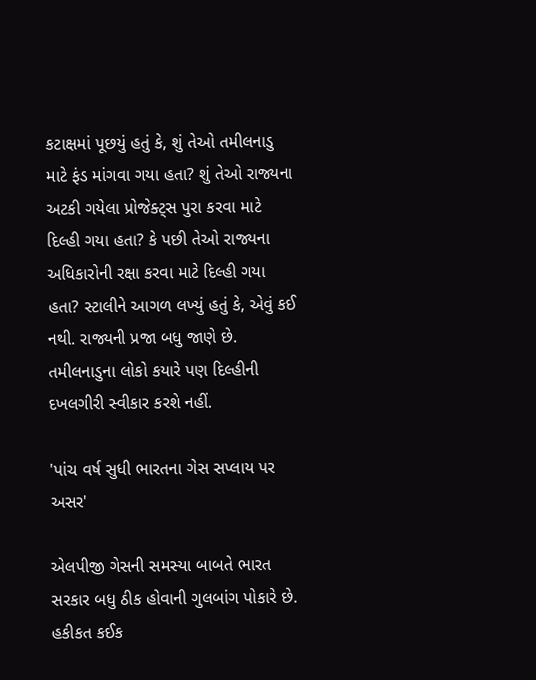કટાક્ષમાં પૂછયું હતું કે, શું તેઓ તમીલનાડુ માટે ફંડ માંગવા ગયા હતા? શું તેઓ રાજ્યના અટકી ગયેલા પ્રોજેક્ટ્સ પુરા કરવા માટે દિલ્હી ગયા હતા? કે પછી તેઓ રાજ્યના અધિકારોની રક્ષા કરવા માટે દિલ્હી ગયા હતા? સ્ટાલીને આગળ લખ્યું હતું કે, એવું કઈ નથી. રાજ્યની પ્રજા બધુ જાણે છે. તમીલનાડુના લોકો કયારે પણ દિલ્હીની દખલગીરી સ્વીકાર કરશે નહીં.

'પાંચ વર્ષ સુધી ભારતના ગેસ સપ્લાય પર અસર'

એલપીજી ગેસની સમસ્યા બાબતે ભારત સરકાર બધુ ઠીક હોવાની ગુલબાંગ પોકારે છે. હકીકત કઈક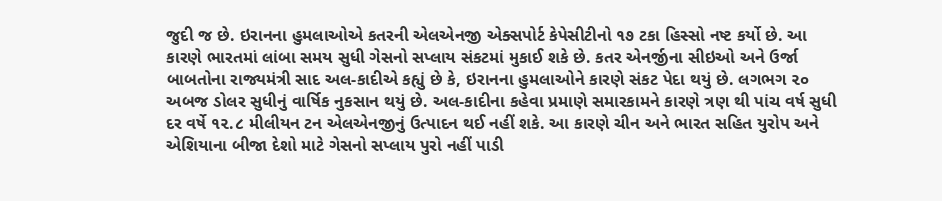જુદી જ છે. ઇરાનના હુમલાઓએ કતરની એલએનજી એક્સપોર્ટ કેપેસીટીનો ૧૭ ટકા હિસ્સો નષ્ટ કર્યો છે. આ કારણે ભારતમાં લાંબા સમય સુધી ગેસનો સપ્લાય સંકટમાં મુકાઈ શકે છે. કતર એનર્જીના સીઇઓ અને ઉર્જા બાબતોના રાજ્યમંત્રી સાદ અલ-કાદીએ કહ્યું છે કે, ઇરાનના હુમલાઓને કારણે સંકટ પેદા થયું છે. લગભગ ૨૦ અબજ ડોલર સુધીનું વાર્ષિક નુકસાન થયું છે. અલ-કાદીના કહેવા પ્રમાણે સમારકામને કારણે ત્રણ થી પાંચ વર્ષ સુધી દર વર્ષે ૧૨.૮ મીલીયન ટન એલએનજીનું ઉત્પાદન થઈ નહીં શકે. આ કારણે ચીન અને ભારત સહિત યુરોપ અને એશિયાના બીજા દેશો માટે ગેસનો સપ્લાય પુરો નહીં પાડી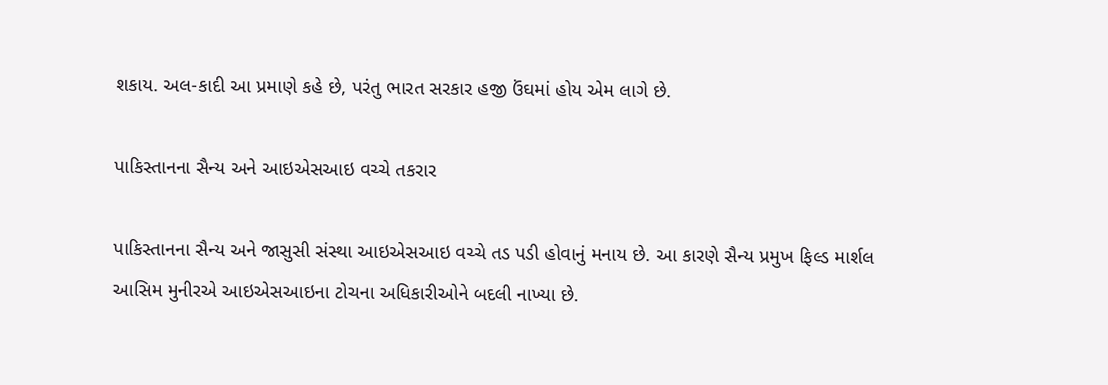શકાય. અલ-કાદી આ પ્રમાણે કહે છે, પરંતુ ભારત સરકાર હજી ઉંઘમાં હોય એમ લાગે છે.

પાકિસ્તાનના સૈન્ય અને આઇએસઆઇ વચ્ચે તકરાર

પાકિસ્તાનના સૈન્ય અને જાસુસી સંસ્થા આઇએસઆઇ વચ્ચે તડ પડી હોવાનું મનાય છે. આ કારણે સૈન્ય પ્રમુખ ફિલ્ડ માર્શલ આસિમ મુનીરએ આઇએસઆઇના ટોચના અધિકારીઓને બદલી નાખ્યા છે.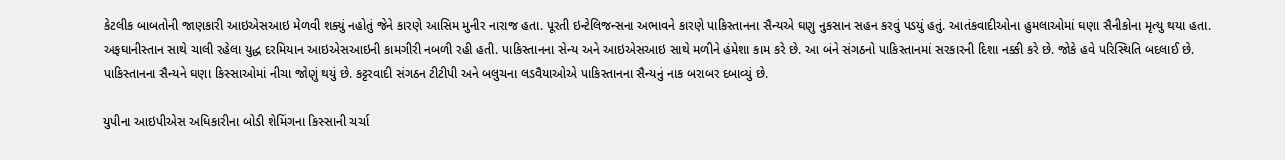કેટલીક બાબતોની જાણકારી આઇએસઆઇ મેળવી શક્યું નહોતું જેને કારણે આસિમ મુનીર નારાજ હતા. પૂરતી ઇન્ટેલિજન્સના અભાવને કારણે પાકિસ્તાનના સૈન્યએ ઘણુ નુકસાન સહન કરવું પડયું હતું. આતંકવાદીઓના હુમલાઓમાં ઘણા સૈનીકોના મૃત્યુ થયા હતા. અફઘાનીસ્તાન સાથે ચાલી રહેલા યુદ્ધ દરમિયાન આઇએસઆઇની કામગીરી નબળી રહી હતી. પાકિસ્તાનના સેન્ય અને આઇએસઆઇ સાથે મળીને હંમેશા કામ કરે છે. આ બંને સંગઠનો પાકિસ્તાનમાં સરકારની દિશા નક્કી કરે છે. જોકે હવે પરિસ્થિતિ બદલાઈ છે. પાકિસ્તાનના સૈન્યને ઘણા કિસ્સાઓમાં નીચા જોણું થયું છે. કટ્ટરવાદી સંગઠન ટીટીપી અને બલુચના લડવૈયાઓએ પાકિસ્તાનના સૈન્યનું નાક બરાબર દબાવ્યું છે.

યુપીના આઇપીએસ અધિકારીના બોડી શેમિંગના કિસ્સાની ચર્ચા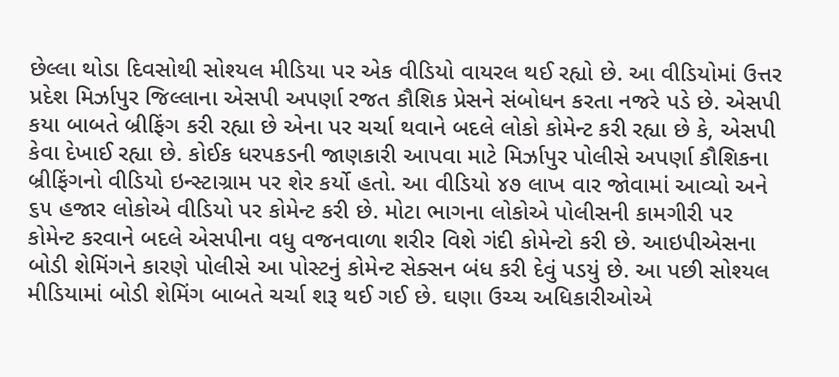છેલ્લા થોડા દિવસોથી સોશ્યલ મીડિયા પર એક વીડિયો વાયરલ થઈ રહ્યો છે. આ વીડિયોમાં ઉત્તર પ્રદેશ મિર્ઝાપુર જિલ્લાના એસપી અપર્ણા રજત કૌશિક પ્રેસને સંબોધન કરતા નજરે પડે છે. એસપી કયા બાબતે બ્રીફિંગ કરી રહ્યા છે એના પર ચર્ચા થવાને બદલે લોકો કોમેન્ટ કરી રહ્યા છે કે, એસપી કેવા દેખાઈ રહ્યા છે. કોઈક ધરપકડની જાણકારી આપવા માટે મિર્ઝાપુર પોલીસે અપર્ણા કૌશિકના બ્રીફિંગનો વીડિયો ઇન્સ્ટાગ્રામ પર શેર કર્યો હતો. આ વીડિયો ૪૭ લાખ વાર જોવામાં આવ્યો અને ૬૫ હજાર લોકોએ વીડિયો પર કોમેન્ટ કરી છે. મોટા ભાગના લોકોએ પોલીસની કામગીરી પર કોમેન્ટ કરવાને બદલે એસપીના વધુ વજનવાળા શરીર વિશે ગંદી કોમેન્ટો કરી છે. આઇપીએસના બોડી શેમિંગને કારણે પોલીસે આ પોસ્ટનું કોમેન્ટ સેક્સન બંધ કરી દેવું પડયું છે. આ પછી સોશ્યલ મીડિયામાં બોડી શેમિંગ બાબતે ચર્ચા શરૂ થઈ ગઈ છે. ઘણા ઉચ્ચ અધિકારીઓએ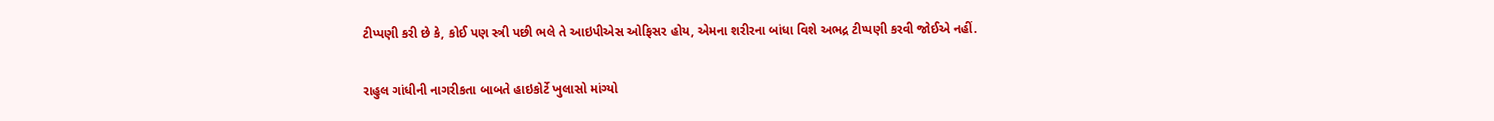ટીપ્પણી કરી છે કે, કોઈ પણ સ્ત્રી પછી ભલે તે આઇપીએસ ઓફિસર હોય, એમના શરીરના બાંધા વિશે અભદ્ર ટીપ્પણી કરવી જોઈએ નહીં.

રાહુલ ગાંધીની નાગરીકતા બાબતે હાઇકોર્ટે ખુલાસો માંગ્યો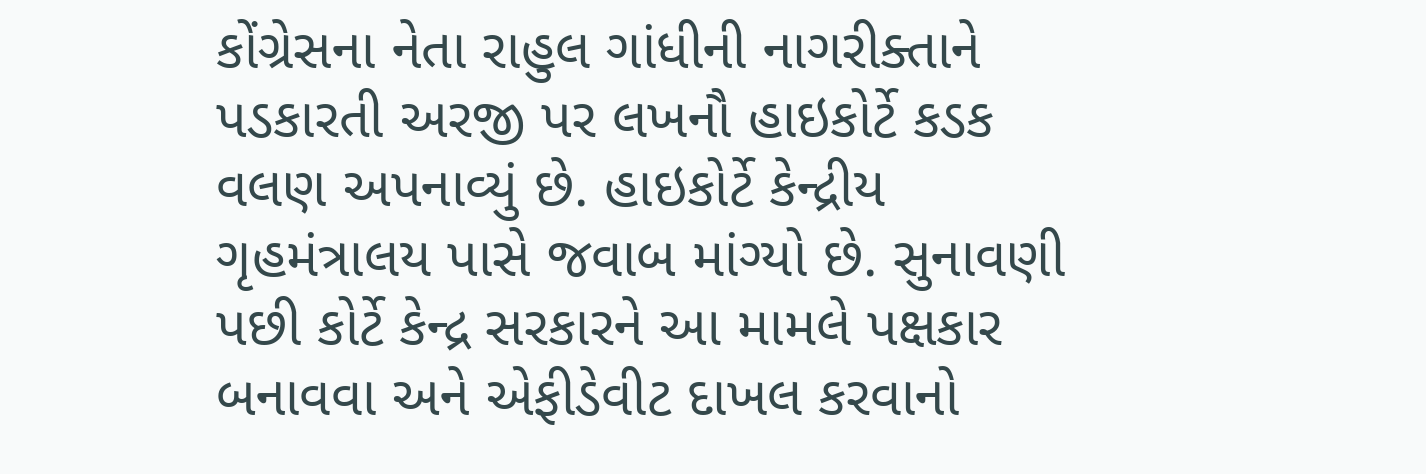કોંગ્રેસના નેતા રાહુલ ગાંધીની નાગરીક્તાને પડકારતી અરજી પર લખનૌ હાઇકોર્ટે કડક વલણ અપનાવ્યું છે. હાઇકોર્ટે કેન્દ્રીય ગૃહમંત્રાલય પાસે જવાબ માંગ્યો છે. સુનાવણી પછી કોર્ટે કેન્દ્ર સરકારને આ મામલે પક્ષકાર બનાવવા અને એફીડેવીટ દાખલ કરવાનો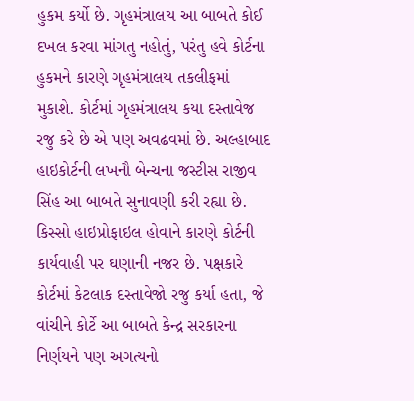હુકમ કર્યો છે. ગૃહમંત્રાલય આ બાબતે કોઈ દખલ કરવા માંગતુ નહોતું, પરંતુ હવે કોર્ટના હુકમને કારણે ગૃહમંત્રાલય તકલીફમાં મુકાશે. કોર્ટમાં ગૃહમંત્રાલય કયા દસ્તાવેજ રજુ કરે છે એ પણ અવઢવમાં છે. અલ્હાબાદ હાઇકોર્ટની લખનૌ બેન્ચના જસ્ટીસ રાજીવ સિંહ આ બાબતે સુનાવણી કરી રહ્યા છે. કિસ્સો હાઇપ્રોફાઇલ હોવાને કારણે કોર્ટની કાર્યવાહી પર ઘણાની નજર છે. પક્ષકારે કોર્ટમાં કેટલાક દસ્તાવેજો રજુ કર્યા હતા, જે વાંચીને કોર્ટે આ બાબતે કેન્દ્ર સરકારના નિર્ણયને પણ અગત્યનો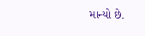માન્યો છે.